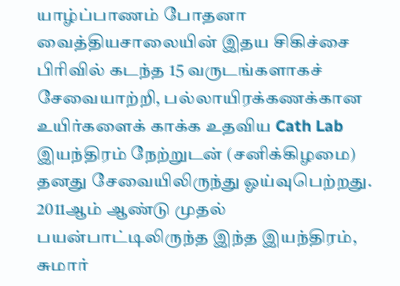யாழ்ப்பாணம் போதனா வைத்தியசாலையின் இதய சிகிச்சை பிரிவில் கடந்த 15 வருடங்களாகச் சேவையாற்றி, பல்லாயிரக்கணக்கான உயிர்களைக் காக்க உதவிய Cath Lab இயந்திரம் நேற்றுடன் (சனிக்கிழமை) தனது சேவையிலிருந்து ஓய்வுபெற்றது.
2011ஆம் ஆண்டு முதல் பயன்பாட்டிலிருந்த இந்த இயந்திரம், சுமார்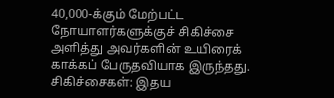40,000-க்கும் மேற்பட்ட நோயாளர்களுக்குச் சிகிச்சை அளித்து அவர்களின் உயிரைக் காக்கப் பேருதவியாக இருந்தது.
சிகிச்சைகள்: இதய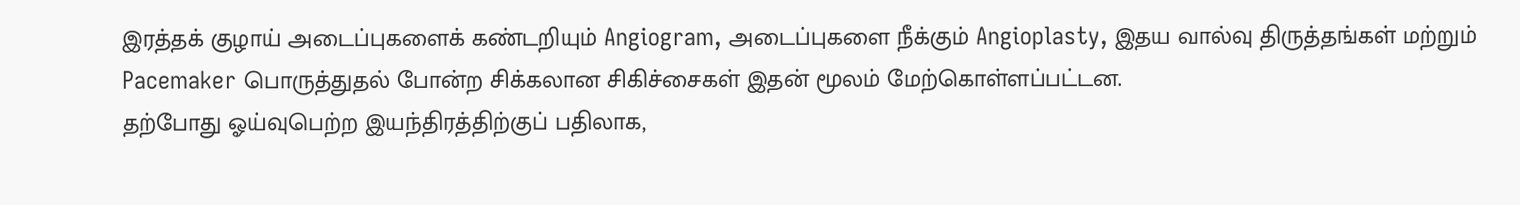இரத்தக் குழாய் அடைப்புகளைக் கண்டறியும் Angiogram, அடைப்புகளை நீக்கும் Angioplasty, இதய வால்வு திருத்தங்கள் மற்றும் Pacemaker பொருத்துதல் போன்ற சிக்கலான சிகிச்சைகள் இதன் மூலம் மேற்கொள்ளப்பட்டன.
தற்போது ஓய்வுபெற்ற இயந்திரத்திற்குப் பதிலாக,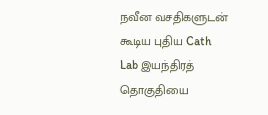நவீன வசதிகளுடன் கூடிய புதிய Cath Lab இயந்திரத் தொகுதியை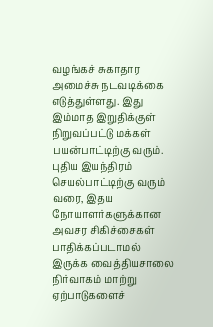வழங்கச் சுகாதார அமைச்சு நடவடிக்கை எடுத்துள்ளது. இது இம்மாத இறுதிக்குள் நிறுவப்பட்டு மக்கள் பயன்பாட்டிற்கு வரும்.
புதிய இயந்திரம் செயல்பாட்டிற்கு வரும் வரை, இதய நோயாளர்களுக்கான அவசர சிகிச்சைகள் பாதிக்கப்படாமல் இருக்க வைத்தியசாலை நிர்வாகம் மாற்று ஏற்பாடுகளைச்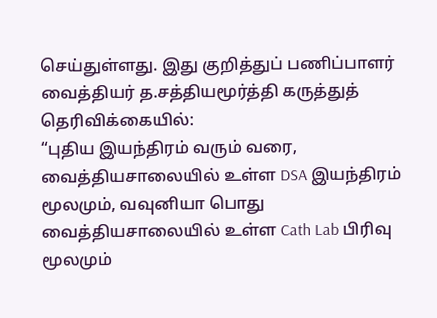செய்துள்ளது. இது குறித்துப் பணிப்பாளர் வைத்தியர் த.சத்தியமூர்த்தி கருத்துத் தெரிவிக்கையில்:
“புதிய இயந்திரம் வரும் வரை, வைத்தியசாலையில் உள்ள DSA இயந்திரம் மூலமும், வவுனியா பொது வைத்தியசாலையில் உள்ள Cath Lab பிரிவு மூலமும்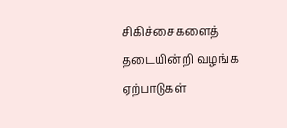சிகிச்சைகளைத் தடையின்றி வழங்க ஏற்பாடுகள்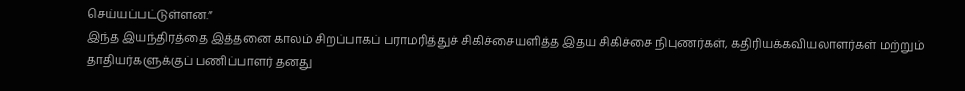செய்யப்பட்டுள்ளன.”
இந்த இயந்திரத்தை இத்தனை காலம் சிறப்பாகப் பராமரித்துச் சிகிச்சையளித்த இதய சிகிச்சை நிபுணர்கள், கதிரியக்கவியலாளர்கள் மற்றும் தாதியர்களுக்குப் பணிப்பாளர் தனது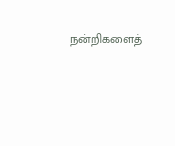நன்றிகளைத்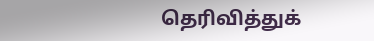தெரிவித்துக்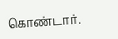கொண்டார்.